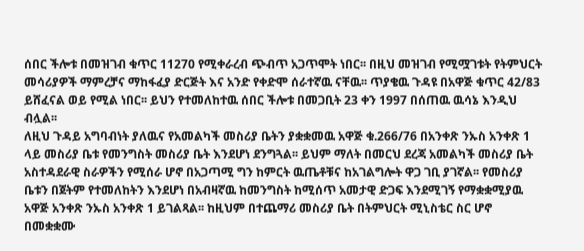ሰበር ችሎቱ በመዝገብ ቁጥር 11270 የሚቀራረብ ጭብጥ አጋጥሞት ነበር፡፡ በዚህ መዝገብ የሚሟገቱት የትምህርት መሳሪያዎች ማምረቻና ማከፋፈያ ድርጅት እና አንድ የቀድሞ ሰራተኛዉ ናቸዉ፡፡ ጥያቄዉ ጉዳዩ በአዋጅ ቁጥር 42/83 ይሸፈናል ወይ የሚል ነበር፡፡ ይህን የተመለከተዉ ሰበር ችሎቱ በመጋቢት 23 ቀን 1997 በሰጠዉ ዉሳኔ እንዲህ ብሏል፡፡
ለዚህ ጉዳይ አግባብነት ያለዉና የአመልካች መስሪያ ቤትን ያቋቋመዉ አዋጅ ቁ.266/76 በአንቀጽ ንኡስ አንቀጽ 1 ላይ መስሪያ ቤቱ የመንግስት መስሪያ ቤት እንደሆነ ደንግጓል፡፡ ይህም ማለት በመርህ ደረጃ አመልካች መስሪያ ቤት አስተዳደራዊ ስራዎችን የሚሰራ ሆኖ በአጋጣሚ ግን ከምርት ዉጤቶቹና ከአገልግሎት ዋጋ ገቢ ያገኛል፡፡ የመስሪያ ቤቱን በጀትም የተመለከትን እንደሆነ በአብዛኛዉ ከመንግስት ከሚሰጥ አመታዊ ድጋፍ እንደሚገኝ የማቋቋሚያዉ አዋጅ አንቀጽ ንኡስ አንቀጽ 1 ይገልጻል፡፡ ከዚህም በተጨማሪ መስሪያ ቤት በትምህርት ሚኒስቴር ስር ሆኖ በመቋቋሙ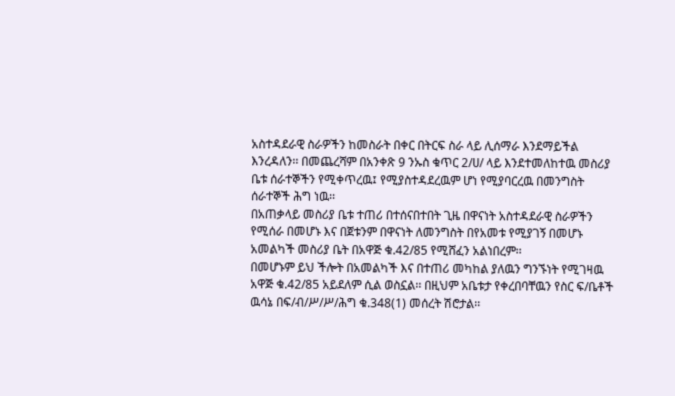አስተዳደራዊ ስራዎችን ከመስራት በቀር በትርፍ ስራ ላይ ሊሰማራ እንደማይችል እንረዳለን፡፡ በመጨረሻም በአንቀጽ 9 ንኡስ ቁጥር 2/ሀ/ ላይ እንደተመለከተዉ መስሪያ ቤቱ ሰራተኞችን የሚቀጥረዉ፤ የሚያስተዳደረዉም ሆነ የሚያባርረዉ በመንግስት ሰራተኞች ሕግ ነዉ፡፡
በአጠቃላይ መስሪያ ቤቱ ተጠሪ በተሰናበተበት ጊዜ በዋናነት አስተዳደራዊ ስራዎችን የሚሰራ በመሆኑ እና በጀቱንም በዋናነት ለመንግስት በየአመቱ የሚያገኝ በመሆኑ አመልካች መስሪያ ቤት በአዋጅ ቁ.42/85 የሚሸፈን አልነበረም፡፡
በመሆኑም ይህ ችሎት በአመልካች እና በተጠሪ መካከል ያለዉን ግንኙነት የሚገዛዉ አዋጅ ቁ.42/85 አይደለም ሲል ወስኗል፡፡ በዚህም አቤቱታ የቀረበባቸዉን የስር ፍ/ቤቶች ዉሳኔ በፍ/ብ/ሥ/ሥ/ሕግ ቁ.348(1) መሰረት ሽሮታል፡፡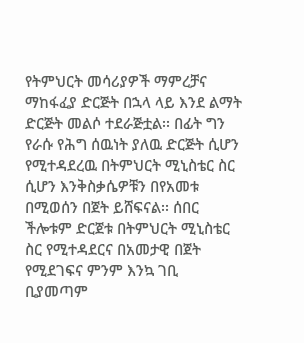የትምህርት መሳሪያዎች ማምረቻና ማከፋፈያ ድርጅት በኋላ ላይ እንደ ልማት ድርጅት መልሶ ተደራጅቷል፡፡ በፊት ግን የራሱ የሕግ ሰዉነት ያለዉ ድርጅት ሲሆን የሚተዳደረዉ በትምህርት ሚኒስቴር ስር ሲሆን እንቅስቃሴዎቹን በየአመቱ በሚወሰን በጀት ይሸፍናል፡፡ ሰበር ችሎቱም ድርጀቱ በትምህርት ሚኒስቴር ስር የሚተዳደርና በአመታዊ በጀት የሚደገፍና ምንም እንኳ ገቢ ቢያመጣም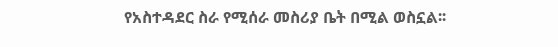የአስተዳደር ስራ የሚሰራ መስሪያ ቤት በሚል ወስኗል፡፡